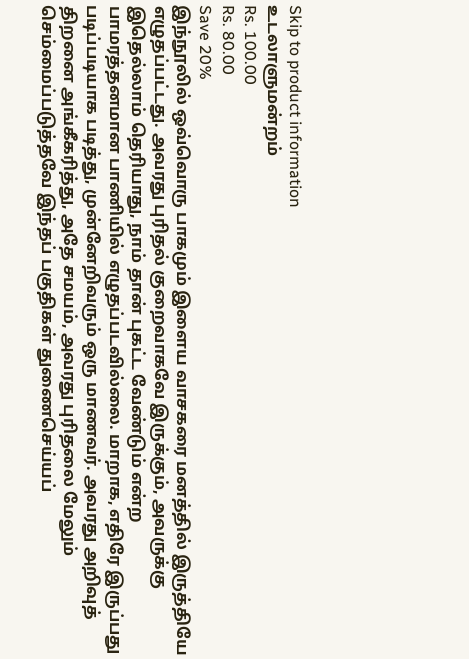Skip to product information
உடலாளுமன்றம்
Rs. 100.00
Rs. 80.00
Save 20%
இந்நூலில் ஒவ்வொரு பாகமும் இளைய வாசகரை மனத்தில் இருத்தியே எழுதப்பட்டது. அவரது புரிதல் குறைவாகவே இருக்கும், அவருக்கு இதெல்லாம் தெரியாது, நாம் தான் புகட்ட வேண்டும் என்ற பாமரத்தனமான பாணியில் எழுதப்படவில்லை. மாறாக, எதிரே இருப்பது படிப்படியாக படித்து, முன்னேறிவரும் ஒரு மாணவர். அவரது அறிவுத் திறனை அங்கீகரித்து, அதே சமயம், அவரது புரிதலை மேலும் செம்மைப்படுத்தவே இந்தப் பகுதிகள் துணைசெய்யப்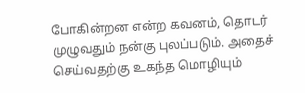போகின்றன என்ற கவனம், தொடர் முழுவதும் நன்கு புலப்படும். அதைச் செய்வதற்கு உகந்த மொழியும்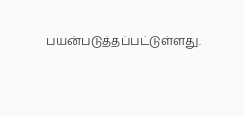பயன்படுத்தப்பட்டுள்ளது.